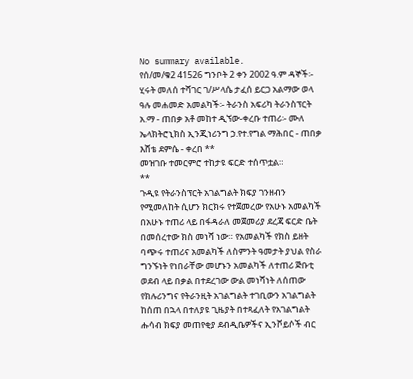No summary available.
የሰ/መ/ቁ2 41526 ግንቦት 2 ቀን 2002 ዓ.ም ዳኞች፡- ሂሩት መለሰ ተሻገር ገ/ሥላሴ ታፈሰ ይርጋ አልማው ወላ ዓሉ መሐመድ አመልካች፡- ትራንስ አፍሪካ ትራንስፕርት አ.ማ - ጠበቃ አቶ መከተ ዲኘው-ቀረቡ ተጠሪ፡- ሙለ ኤላክትሮኒክስ ኢንጂነሪንግ ኃ.የተ.የግል ማሕበር - ጠበቃ እሸቴ ደምሴ - ቀረበ **
መዝገቡ ተመርምሮ ተከታዩ ፍርድ ተሰጥቷል።
**
ጉዲዩ የትራንስፕርት አገልግልት ክፍያ ገንዘብን የሚመለከት ሲሆን ክርክሩ የተጀመረው የአሁኑ አመልካች በአሁኑ ተጠሪ ላይ በፋዳራለ መጀመሪያ ደረጃ ፍርድ ቤት በመሰረተው ክስ መነሻ ነው። የአመልካች የክስ ይዘት ባጭሩ ተጠሪና አመልካች ለስምንት ዓመታት ያህል የስራ ግንኙነት የነበራቸው መሆኑን አመልካች ለተጠሪ ጅቡቲ ወደብ ላይ በቃል በተደረገው ውል መነሻነት ለሰጠው የክሉሪንግና የትራንዚት አገልግልት ተገቢውን አገልግልት ከሰጠ በኋላ በተለያዩ ጊዜያት በተጻፈለት የአገልግልት ሑሳብ ክፍያ መጠየቂያ ደብዲቤዎችና ኢንቮይሶች ብር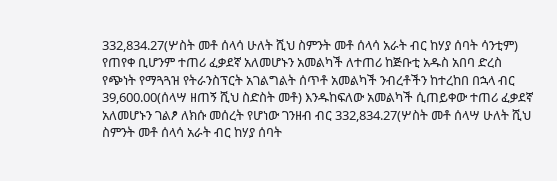332,834.27(ሦስት መቶ ሰላሳ ሁለት ሺህ ስምንት መቶ ሰላሳ አራት ብር ከሃያ ሰባት ሳንቲም) የጠየቀ ቢሆንም ተጠሪ ፈቃደኛ አለመሆኑን አመልካች ለተጠሪ ከጅቡቲ አዱስ አበባ ድረስ የጭነት የማጓጓዝ የትራንስፕርት አገልግልት ሰጥቶ አመልካች ንብረቶችን ከተረከበ በኋላ ብር 39,600.00(ሰላሣ ዘጠኝ ሺህ ስድስት መቶ) እንዱከፍለው አመልካች ሲጠይቀው ተጠሪ ፈቃደኛ አለመሆኑን ገልፆ ለክሱ መሰረት የሆነው ገንዘብ ብር 332,834.27(ሦስት መቶ ሰላሣ ሁለት ሺህ ስምንት መቶ ሰላሳ አራት ብር ከሃያ ሰባት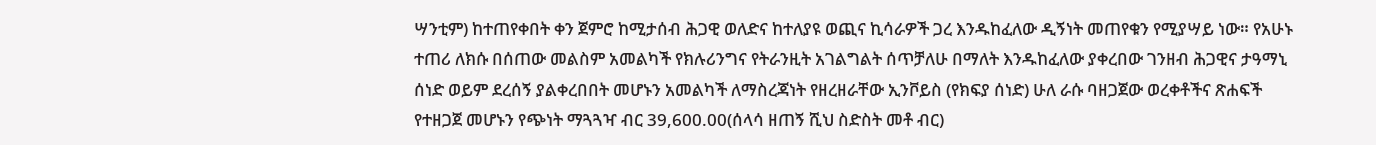ሣንቲም) ከተጠየቀበት ቀን ጀምሮ ከሚታሰብ ሕጋዊ ወለድና ከተለያዩ ወጪና ኪሳራዎች ጋረ እንዱከፈለው ዲኝነት መጠየቁን የሚያሣይ ነው። የአሁኑ ተጠሪ ለክሱ በሰጠው መልስም አመልካች የክሉሪንግና የትራንዚት አገልግልት ሰጥቻለሁ በማለት እንዱከፈለው ያቀረበው ገንዘብ ሕጋዊና ታዓማኒ ሰነድ ወይም ደረሰኝ ያልቀረበበት መሆኑን አመልካች ለማስረጃነት የዘረዘራቸው ኢንቮይስ (የክፍያ ሰነድ) ሁለ ራሱ ባዘጋጀው ወረቀቶችና ጽሐፍች የተዘጋጀ መሆኑን የጭነት ማጓጓዣ ብር 39,600.00(ሰላሳ ዘጠኝ ሺህ ስድስት መቶ ብር)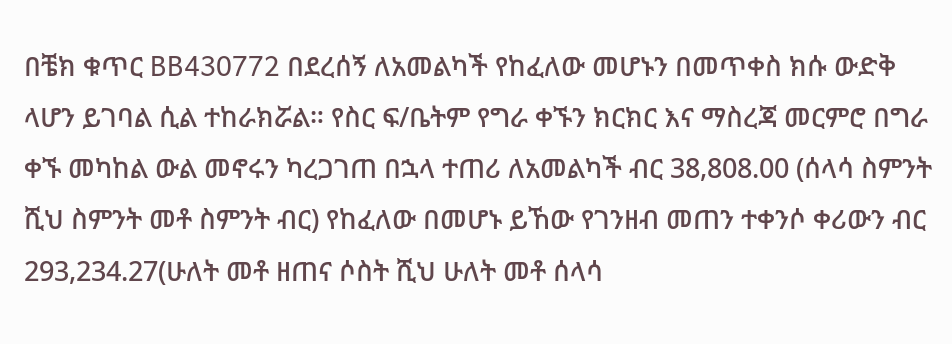በቼክ ቁጥር BB430772 በደረሰኝ ለአመልካች የከፈለው መሆኑን በመጥቀስ ክሱ ውድቅ ላሆን ይገባል ሲል ተከራክሯል። የስር ፍ/ቤትም የግራ ቀኙን ክርክር እና ማስረጃ መርምሮ በግራ ቀኙ መካከል ውል መኖሩን ካረጋገጠ በኋላ ተጠሪ ለአመልካች ብር 38,808.00 (ሰላሳ ስምንት ሺህ ስምንት መቶ ስምንት ብር) የከፈለው በመሆኑ ይኸው የገንዘብ መጠን ተቀንሶ ቀሪውን ብር 293,234.27(ሁለት መቶ ዘጠና ሶስት ሺህ ሁለት መቶ ሰላሳ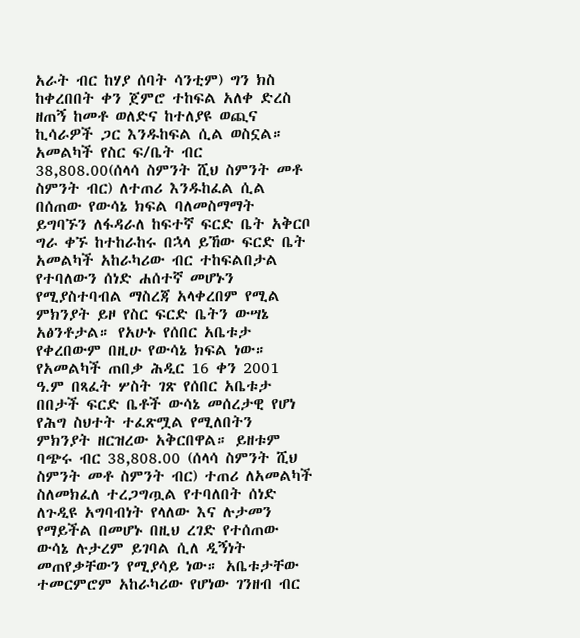አራት ብር ከሃያ ሰባት ሳንቲም) ግን ክስ ከቀረበበት ቀን ጀምሮ ተከፍል አለቀ ድረስ ዘጠኝ ከመቶ ወለድና ከተለያዩ ወጪና ኪሳራዎች ጋር እንዱከፍል ሲል ወስኗል። አመልካች የስር ፍ/ቤት ብር 38,808.00(ሰላሳ ስምንት ሺህ ስምንት መቶ ስምንት ብር) ለተጠሪ እንዱከፈል ሲል በሰጠው የውሳኔ ክፍል ባለመስማማት ይግባኙን ለፋዳራለ ከፍተኛ ፍርድ ቤት አቅርቦ ግራ ቀኙ ከተከራከሩ በኋላ ይኸው ፍርድ ቤት አመልካች አከራካሪው ብር ተከፍልበታል የተባለውን ሰነድ ሐሰተኛ መሆኑን የሚያስተባብል ማስረጃ አላቀረበም የሚል ምክንያት ይዞ የስር ፍርድ ቤትን ውሣኔ አፅንቶታል። የአሁኑ የሰበር አቤቱታ የቀረበውም በዚሁ የውሳኔ ክፍል ነው።
የአመልካች ጠበቃ ሕዲር 16 ቀን 2001 ዓ.ም በጻፈት ሦስት ገጽ የሰበር አቤቱታ በበታች ፍርድ ቤቶች ውሳኔ መሰረታዊ የሆነ የሕግ ስህተት ተፈጽሟል የሚለበትን ምክንያት ዘርዝረው አቅርበዋል። ይዘቱም ባጭሩ ብር 38,808.00 (ሰላሳ ስምንት ሺህ ስምንት መቶ ስምንት ብር) ተጠሪ ለአመልካች ስለመክፈለ ተረጋግጧል የተባለበት ሰነድ ለጉዲዩ አግባብነት የላለው እና ሉታመን የማይችል በመሆኑ በዚህ ረገድ የተሰጠው ውሳኔ ሉታረም ይገባል ሲለ ዲኝነት መጠየቃቸውን የሚያሳይ ነው። አቤቱታቸው ተመርምሮም አከራካሪው የሆነው ገንዘብ ብር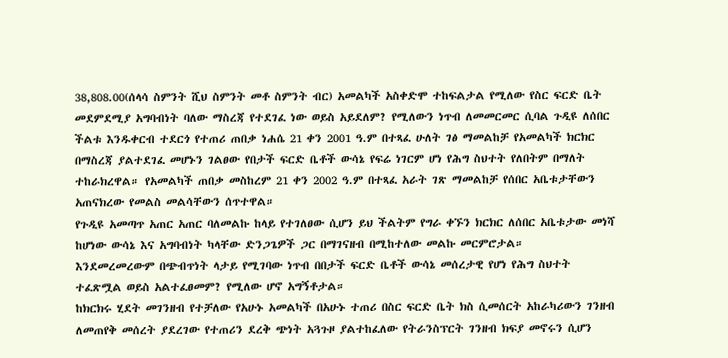38,808.00(ሰላሳ ስምንት ሺህ ስምንት መቶ ስምንት ብር) አመልካች አስቀድሞ ተከፍልታል የሚለው የስር ፍርድ ቤት መደምደሚያ አግባብነት ባለው ማስረጃ የተደገፈ ነው ወይስ አይደለም? የሚለውን ነጥብ ለመመርመር ሲባል ጉዲዩ ለሰበር ችልቱ እንዱቀርብ ተደርጎ የተጠሪ ጠበቃ ነሐሴ 21 ቀን 2001 ዓ.ም በተጻፈ ሁለት ገፅ ማመልከቻ የአመልካች ክርክር በማስረጃ ያልተደገፈ መሆኑን ገልፀው የበታች ፍርድ ቤቶች ውሳኔ የፍሬ ነገርም ሆነ የሕግ ስህተት የለበትም በማለት ተከራክረዋል። የአመልካች ጠበቃ መስከረም 21 ቀን 2002 ዓ.ም በተጻፈ አራት ገጽ ማመልከቻ የሰበር አቤቱታቸውን አጠናክረው የመልስ መልሳቸውን ሰጥተዋል።
የጉዲዩ አመጣጥ አጠር አጠር ባለመልኩ ከላይ የተገለፀው ሲሆን ይህ ችልትም የግራ ቀኙን ክርክር ለሰበር አቤቱታው መነሻ ከሆነው ውሳኔ እና አግባብነት ካላቸው ድንጋጌዎች ጋር በማገናዘብ በሚከተለው መልኩ መርምሮታል።
እንደመረመረውም በጭብጥነት ላታይ የሚገባው ነጥብ በበታች ፍርድ ቤቶች ውሳኔ መሰረታዊ የሆነ የሕግ ስህተት ተፈጽሟል ወይስ አልተፈፀመም? የሚለው ሆኖ አግኝቶታል።
ከክርክሩ ሂደት መገንዘብ የተቻለው የአሁኑ አመልካች በአሁኑ ተጠሪ በስር ፍርድ ቤት ክስ ሲመሰርት አከራካሪውን ገንዘብ ለመጠየቅ መሰረት ያደረገው የተጠሪን ደረቅ ጭነት አጓጉዞ ያልተከፈለው የትራንስፕርት ገንዘብ ክፍያ መኖሩን ሲሆን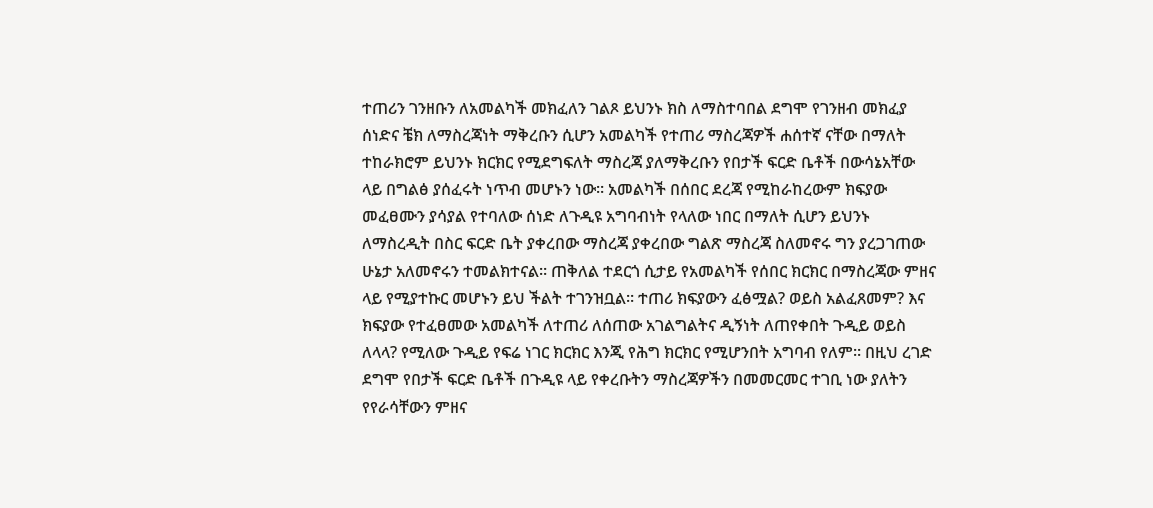ተጠሪን ገንዘቡን ለአመልካች መክፈለን ገልጾ ይህንኑ ክስ ለማስተባበል ደግሞ የገንዘብ መክፈያ ሰነድና ቼክ ለማስረጃነት ማቅረቡን ሲሆን አመልካች የተጠሪ ማስረጃዎች ሐሰተኛ ናቸው በማለት ተከራክሮም ይህንኑ ክርክር የሚደግፍለት ማስረጃ ያለማቅረቡን የበታች ፍርድ ቤቶች በውሳኔአቸው ላይ በግልፅ ያሰፈሩት ነጥብ መሆኑን ነው። አመልካች በሰበር ደረጃ የሚከራከረውም ክፍያው መፈፀሙን ያሳያል የተባለው ሰነድ ለጉዲዩ አግባብነት የላለው ነበር በማለት ሲሆን ይህንኑ ለማስረዲት በስር ፍርድ ቤት ያቀረበው ማስረጃ ያቀረበው ግልጽ ማስረጃ ስለመኖሩ ግን ያረጋገጠው ሁኔታ አለመኖሩን ተመልክተናል። ጠቅለል ተደርጎ ሲታይ የአመልካች የሰበር ክርክር በማስረጃው ምዘና ላይ የሚያተኩር መሆኑን ይህ ችልት ተገንዝቧል። ተጠሪ ክፍያውን ፈፅሟል? ወይስ አልፈጸመም? እና ክፍያው የተፈፀመው አመልካች ለተጠሪ ለሰጠው አገልግልትና ዲኝነት ለጠየቀበት ጉዲይ ወይስ ለላላ? የሚለው ጉዲይ የፍሬ ነገር ክርክር እንጂ የሕግ ክርክር የሚሆንበት አግባብ የለም። በዚህ ረገድ ደግሞ የበታች ፍርድ ቤቶች በጉዲዩ ላይ የቀረቡትን ማስረጃዎችን በመመርመር ተገቢ ነው ያለትን የየራሳቸውን ምዘና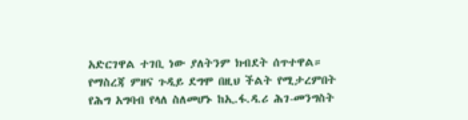አድርገዋል ተገቢ ነው ያለትንም ክብደት ሰጥተዋል።
የማስረጃ ምዘና ጉዲይ ደግሞ በዚህ ችልት የሚታረምበት የሕግ አግባብ የላለ ስለመሆኑ ከኢ.ፋ.ዳ.ሪ ሕገ-መንግስት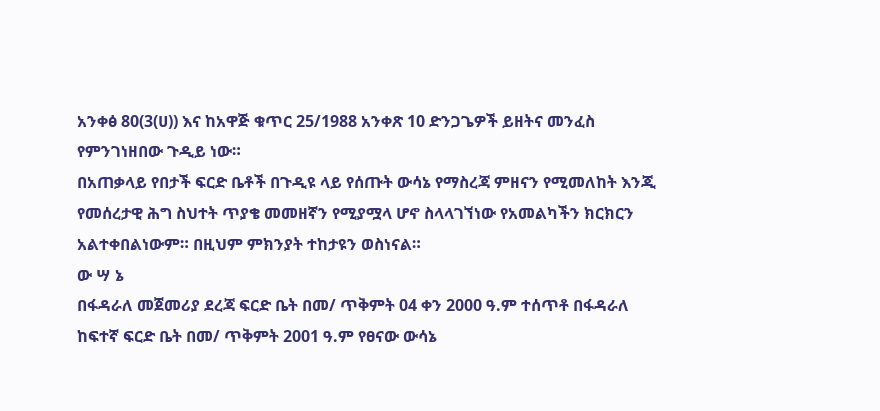አንቀፅ 80(3(ሀ)) እና ከአዋጅ ቁጥር 25/1988 አንቀጽ 10 ድንጋጌዎች ይዘትና መንፈስ የምንገነዘበው ጉዲይ ነው።
በአጠቃላይ የበታች ፍርድ ቤቶች በጉዲዩ ላይ የሰጡት ውሳኔ የማስረጃ ምዘናን የሚመለከት እንጂ የመሰረታዊ ሕግ ስህተት ጥያቄ መመዘኛን የሚያሟላ ሆኖ ስላላገኘነው የአመልካችን ክርክርን አልተቀበልነውም። በዚህም ምክንያት ተከታዩን ወስነናል።
ው ሣ ኔ
በፋዳራለ መጀመሪያ ደረጃ ፍርድ ቤት በመ/ ጥቅምት 04 ቀን 2000 ዓ.ም ተሰጥቶ በፋዳራለ ከፍተኛ ፍርድ ቤት በመ/ ጥቅምት 2001 ዓ.ም የፀናው ውሳኔ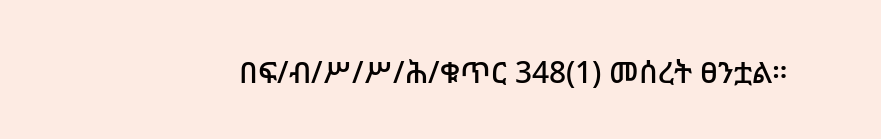በፍ/ብ/ሥ/ሥ/ሕ/ቁጥር 348(1) መሰረት ፀንቷል።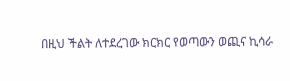በዚህ ችልት ለተደረገው ክርክር የወጣውን ወጪና ኪሳራ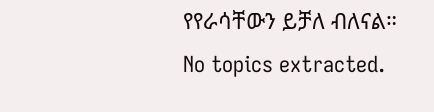የየራሳቸውን ይቻለ ብለናል።
No topics extracted.